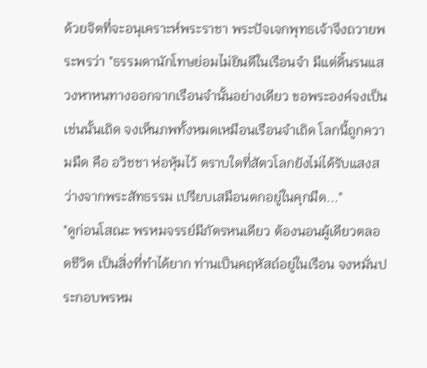ด้วยจิตที่จะอนุเคราะห์พระราชา พระปัจเจกพุทธเจ้าจึงถวายพระพรว่า "ธรรมดานักโทษย่อมไม่ยินดีในเรือนจำ มีแต่ดิ้นรนแสวงหาหนทางออกจากเรือนจำนั้นอย่างเดียว ขอพระองค์จงเป็นเช่นนั้นเถิด จงเห็นภพทั้งหมดเหมือนเรือนจำเถิด โลกนี้ถูกความมืด คือ อวิชชา ห่อหุ้มไว้ ตราบใดที่สัตวโลกยังไม่ได้รับแสงสว่างจากพระสัทธรรม เปรียบเสมือนตกอยู่ในคุกมืด..."
"ดูก่อนโสณะ พรหมจรรย์มีภัตรหนเดียว ต้องนอนผู้เดียวตลอดชีวิต เป็นสิ่งที่ทำได้ยาก ท่านเป็นคฤหัสถ์อยู่ในเรือน จงหมั่นประกอบพรหม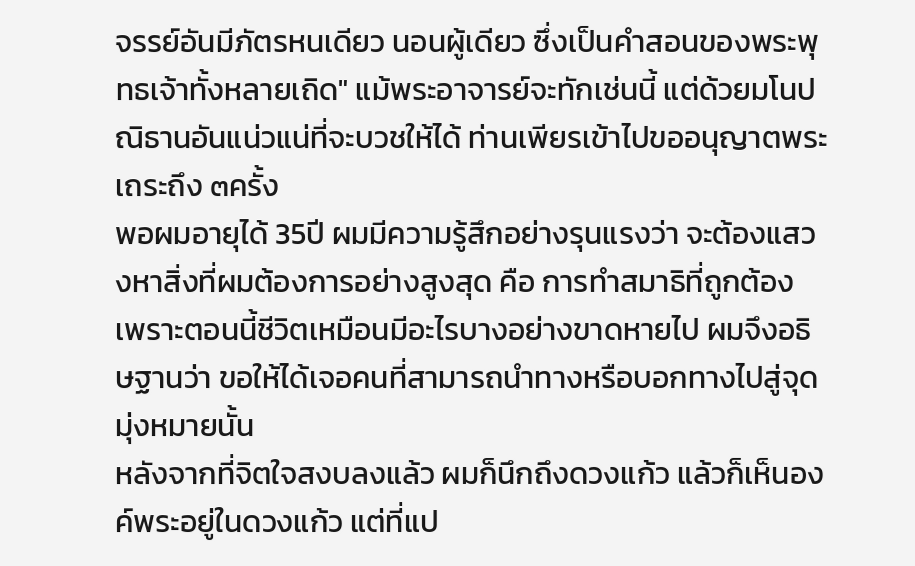จรรย์อันมีภัตรหนเดียว นอนผู้เดียว ซึ่งเป็นคำสอนของพระพุทธเจ้าทั้งหลายเถิด" แม้พระอาจารย์จะทักเช่นนี้ แต่ด้วยมโนปณิธานอันแน่วแน่ที่จะบวชให้ได้ ท่านเพียรเข้าไปขออนุญาตพระเถระถึง ๓ครั้ง
พอผมอายุได้ 35ปี ผมมีความรู้สึกอย่างรุนแรงว่า จะต้องแสวงหาสิ่งที่ผมต้องการอย่างสูงสุด คือ การทำสมาธิที่ถูกต้อง เพราะตอนนี้ชีวิตเหมือนมีอะไรบางอย่างขาดหายไป ผมจึงอธิษฐานว่า ขอให้ได้เจอคนที่สามารถนำทางหรือบอกทางไปสู่จุดมุ่งหมายนั้น
หลังจากที่จิตใจสงบลงแล้ว ผมก็นึกถึงดวงแก้ว แล้วก็เห็นองค์พระอยู่ในดวงแก้ว แต่ที่แป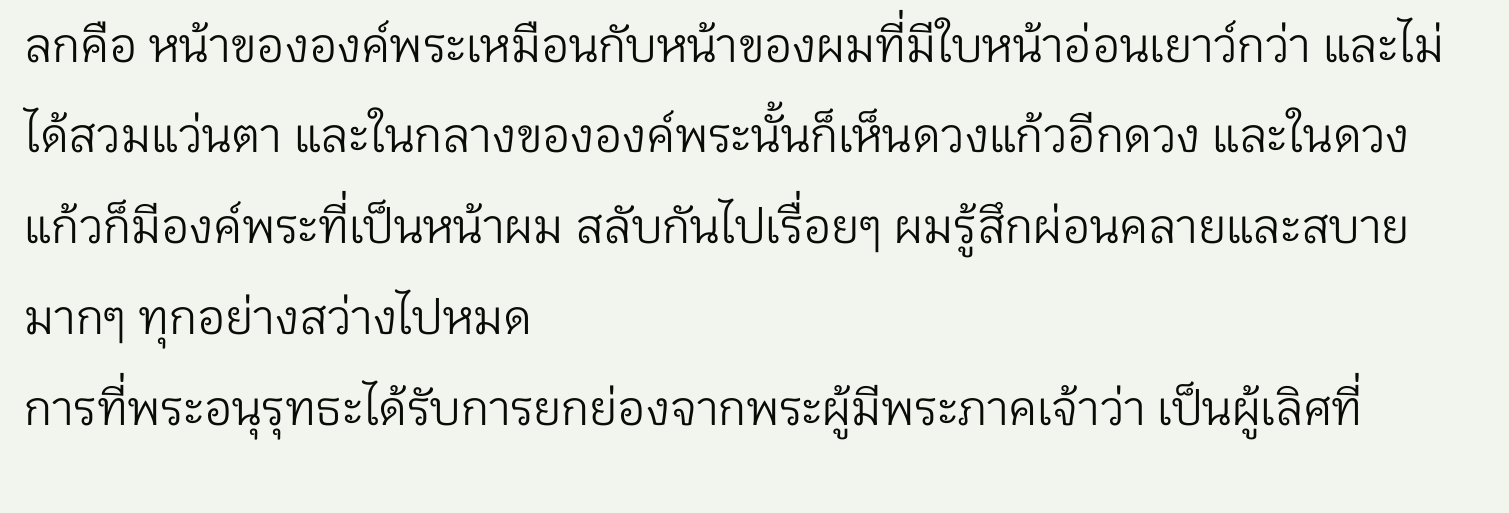ลกคือ หน้าขององค์พระเหมือนกับหน้าของผมที่มีใบหน้าอ่อนเยาว์กว่า และไม่ได้สวมแว่นตา และในกลางขององค์พระนั้นก็เห็นดวงแก้วอีกดวง และในดวงแก้วก็มีองค์พระที่เป็นหน้าผม สลับกันไปเรื่อยๆ ผมรู้สึกผ่อนคลายและสบายมากๆ ทุกอย่างสว่างไปหมด
การที่พระอนุรุทธะได้รับการยกย่องจากพระผู้มีพระภาคเจ้าว่า เป็นผู้เลิศที่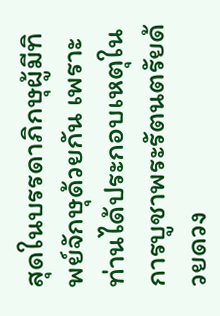สุดในบรรดาภิกษุผู้มีทิพย์จักษุด้วยกัน เพราะท่านได้ประกอบเหตุในการบูชาพระรัตนตรัยด้วยดวง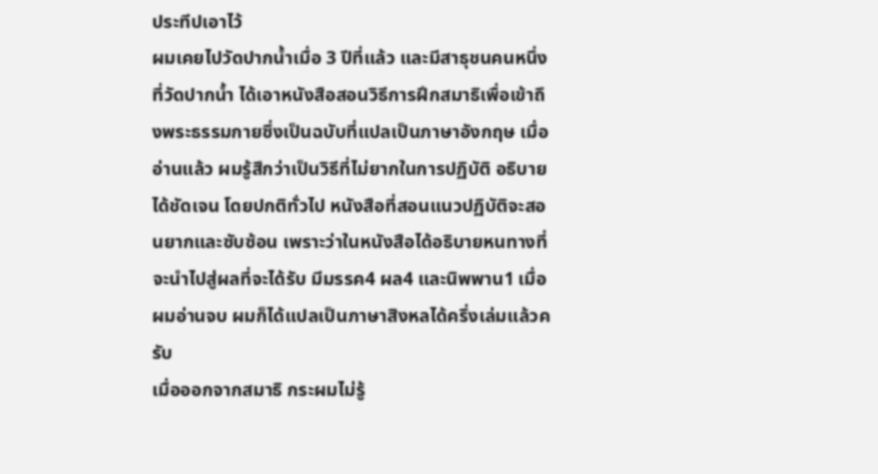ประทีปเอาไว้
ผมเคยไปวัดปากน้ำเมื่อ 3 ปีที่แล้ว และมีสาธุชนคนหนึ่งที่วัดปากน้ำ ได้เอาหนังสือสอนวิธีการฝึกสมาธิเพื่อเข้าถึงพระธรรมกายซึ่งเป็นฉบับที่แปลเป็นภาษาอังกฤษ เมื่ออ่านแล้ว ผมรู้สึกว่าเป็นวิธีที่ไม่ยากในการปฏิบัติ อธิบายได้ชัดเจน โดยปกติทั่วไป หนังสือที่สอนแนวปฏิบัติจะสอนยากและซับซ้อน เพราะว่าในหนังสือได้อธิบายหนทางที่จะนำไปสู่ผลที่จะได้รับ มีมรรค4 ผล4 และนิพพาน1 เมื่อผมอ่านจบ ผมก็ได้แปลเป็นภาษาสิงหลได้ครึ่งเล่มแล้วครับ
เมื่อออกจากสมาธิ กระผมไม่รู้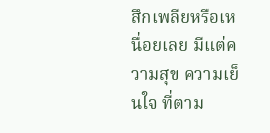สึกเพลียหรือเหนื่อยเลย มีแต่ความสุข ความเย็นใจ ที่ตาม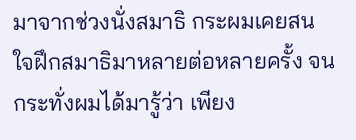มาจากช่วงนั่งสมาธิ กระผมเคยสนใจฝึกสมาธิมาหลายต่อหลายครั้ง จนกระทั่งผมได้มารู้ว่า เพียง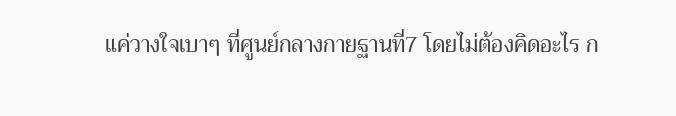แค่วางใจเบาๆ ที่ศูนย์กลางกายฐานที่7 โดยไม่ต้องคิดอะไร ก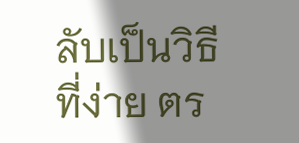ลับเป็นวิธีที่ง่าย ตร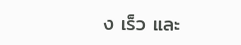ง เร็ว และ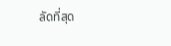ลัดที่สุด